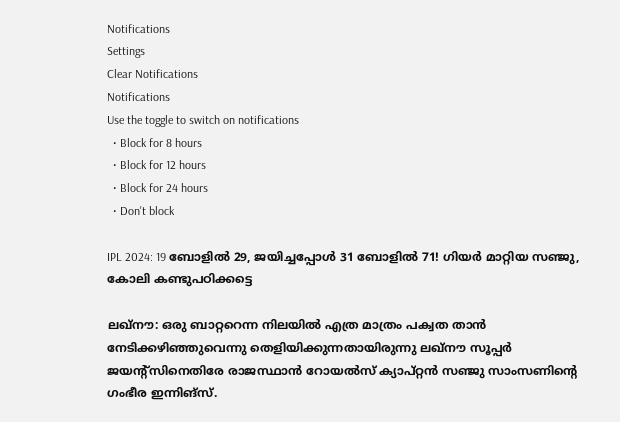Notifications
Settings
Clear Notifications
Notifications
Use the toggle to switch on notifications
  • Block for 8 hours
  • Block for 12 hours
  • Block for 24 hours
  • Don't block

IPL 2024: 19 ബോളില്‍ 29, ജയിച്ചപ്പോള്‍ 31 ബോളില്‍ 71! ഗിയര്‍ മാറ്റിയ സഞ്ജു, കോലി കണ്ടുപഠിക്കട്ടെ

ലഖ്‌നൗ: ഒരു ബാറ്ററെന്ന നിലയില്‍ എത്ര മാത്രം പക്വത താന്‍ നേടിക്കഴിഞ്ഞുവെന്നു തെളിയിക്കുന്നതായിരുന്നു ലഖ്‌നൗ സൂപ്പര്‍ ജയന്റ്‌സിനെതിരേ രാജസ്ഥാന്‍ റോയല്‍സ് ക്യാപ്റ്റന്‍ സഞ്ജു സാംസണിന്റെ ഗംഭീര ഇന്നിങ്‌സ്.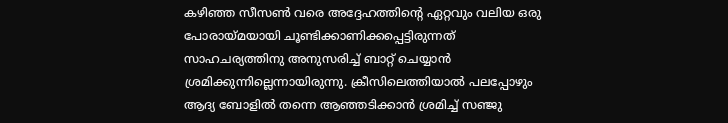കഴിഞ്ഞ സീസണ്‍ വരെ അദ്ദേഹത്തിന്റെ ഏറ്റവും വലിയ ഒരു പോരായ്മയായി ചൂണ്ടിക്കാണിക്കപ്പെട്ടിരുന്നത് സാഹചര്യത്തിനു അനുസരിച്ച് ബാറ്റ് ചെയ്യാന്‍ ശ്രമിക്കുന്നില്ലെന്നായിരുന്നു. ക്രീസിലെത്തിയാല്‍ പലപ്പോഴും ആദ്യ ബോളില്‍ തന്നെ ആഞ്ഞടിക്കാന്‍ ശ്രമിച്ച് സഞ്ജു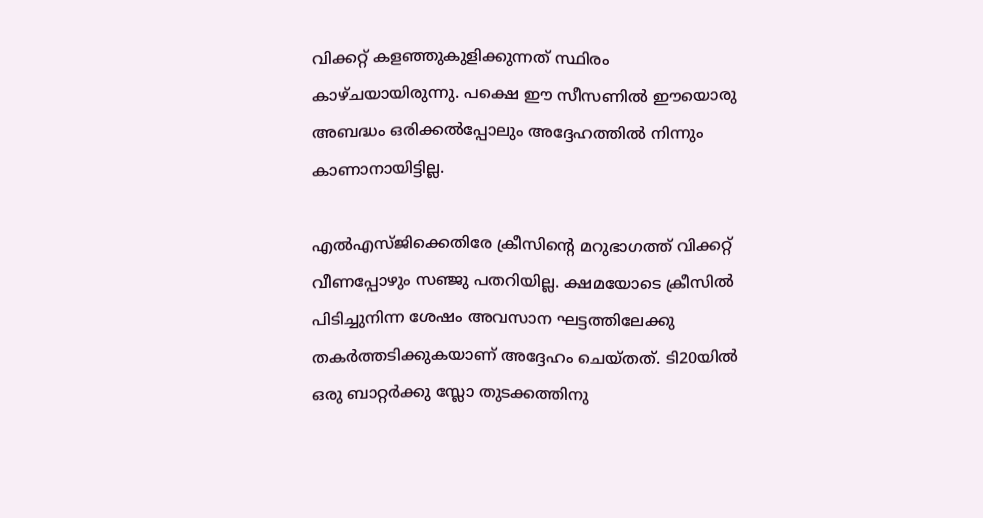വിക്കറ്റ് കളഞ്ഞുകുളിക്കുന്നത് സ്ഥിരം കാഴ്ചയായിരുന്നു. പക്ഷെ ഈ സീസണില്‍ ഈയൊരു അബദ്ധം ഒരിക്കല്‍പ്പോലും അദ്ദേഹത്തില്‍ നിന്നും കാണാനായിട്ടില്ല.

എല്‍എസ്ജിക്കെതിരേ ക്രീസിന്റെ മറുഭാഗത്ത് വിക്കറ്റ് വീണപ്പോഴും സഞ്ജു പതറിയില്ല. ക്ഷമയോടെ ക്രീസില്‍ പിടിച്ചുനിന്ന ശേഷം അവസാന ഘട്ടത്തിലേക്കു തകര്‍ത്തടിക്കുകയാണ് അദ്ദേഹം ചെയ്തത്. ടി20യില്‍ ഒരു ബാറ്റര്‍ക്കു സ്ലോ തുടക്കത്തിനു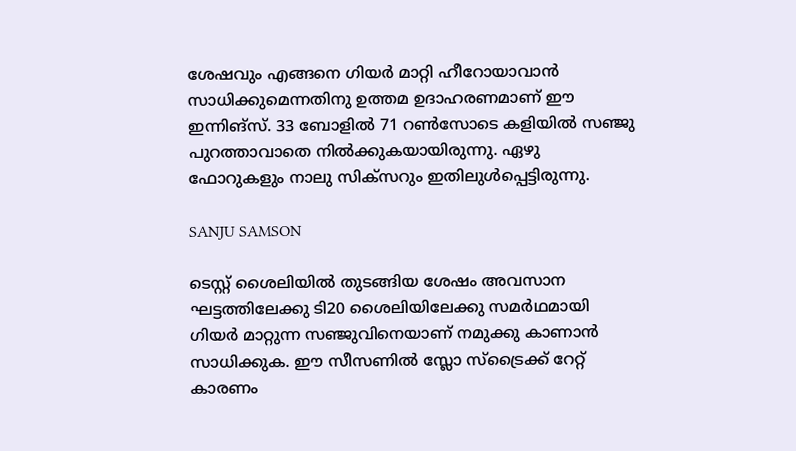ശേഷവും എങ്ങനെ ഗിയര്‍ മാറ്റി ഹീറോയാവാന്‍ സാധിക്കുമെന്നതിനു ഉത്തമ ഉദാഹരണമാണ് ഈ ഇന്നിങ്‌സ്. 33 ബോളില്‍ 71 റണ്‍സോടെ കളിയില്‍ സഞ്ജു പുറത്താവാതെ നില്‍ക്കുകയായിരുന്നു. ഏഴു ഫോറുകളും നാലു സിക്‌സറും ഇതിലുള്‍പ്പെട്ടിരുന്നു.

SANJU SAMSON

ടെസ്റ്റ് ശൈലിയില്‍ തുടങ്ങിയ ശേഷം അവസാന ഘട്ടത്തിലേക്കു ടി20 ശൈലിയിലേക്കു സമര്‍ഥമായി ഗിയര്‍ മാറ്റുന്ന സഞ്ജുവിനെയാണ് നമുക്കു കാണാന്‍ സാധിക്കുക. ഈ സീസണില്‍ സ്ലോ സ്‌ട്രൈക്ക് റേറ്റ് കാരണം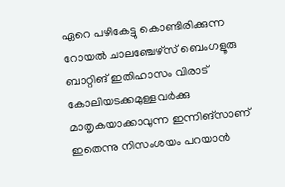ഏറെ പഴികേട്ടു കൊണ്ടിരിക്കുന്ന റോയല്‍ ചാലഞ്ചേഴ്‌സ് ബെംഗളൂരു ബാറ്റിങ് ഇതിഹാസം വിരാട് കോലിയടക്കമുള്ളവര്‍ക്കു മാതൃകയാക്കാവുന്ന ഇന്നിങ്‌സാണ് ഇതെന്നു നിസംശയം പറയാന്‍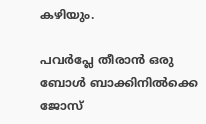കഴിയും.

പവര്‍പ്ലേ തീരാന്‍ ഒരു ബോള്‍ ബാക്കിനില്‍ക്കെ ജോസ്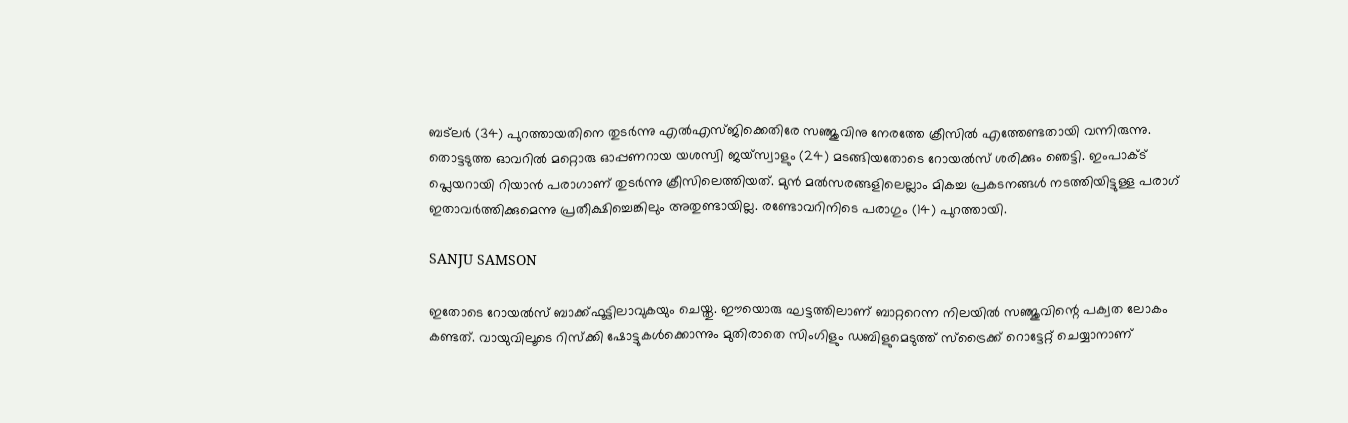ബട്‌ലര്‍ (34) പുറത്തായതിനെ തുടര്‍ന്നു എല്‍എസ്ജിക്കെതിരേ സഞ്ജുവിനു നേരത്തേ ക്രീസില്‍ എത്തേണ്ടതായി വന്നിരുന്നു. തൊട്ടടുത്ത ഓവറില്‍ മറ്റൊരു ഓപ്പണറായ യശസ്വി ജയ്‌സ്വാളും (24) മടങ്ങിയതോടെ റോയല്‍സ് ശരിക്കും ഞെട്ടി. ഇംപാക്ട് പ്ലെയറായി റിയാന്‍ പരാഗാണ് തുടര്‍ന്നു ക്രീസിലെത്തിയത്. മുന്‍ മല്‍സരങ്ങളിലെല്ലാം മികച്ച പ്രകടനങ്ങള്‍ നടത്തിയിട്ടുള്ള പരാഗ് ഇതാവര്‍ത്തിക്കുമെന്നു പ്രതീക്ഷിച്ചെങ്കിലും അതുണ്ടായില്ല. രണ്ടോവറിനിടെ പരാഗും (14) പുറത്തായി.

SANJU SAMSON

ഇതോടെ റോയല്‍സ് ബാക്ക്ഫൂട്ടിലാവുകയും ചെയ്തു. ഈയൊരു ഘട്ടത്തിലാണ് ബാറ്ററെന്ന നിലയില്‍ സഞ്ജുവിന്റെ പക്വത ലോകം കണ്ടത്. വായുവിലൂടെ റിസ്‌ക്കി ഷോട്ടുകള്‍ക്കൊന്നും മുതിരാതെ സിംഗിളും ഡബിളുമെടുത്ത് സ്‌ട്രൈക്ക് റൊട്ടേറ്റ് ചെയ്യാനാണ്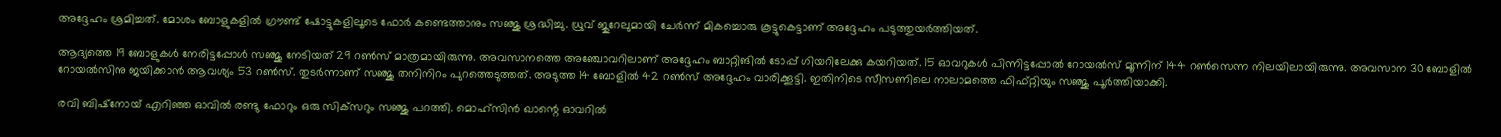അദ്ദേഹം ശ്രമിച്ചത്. മോശം ബോളുകളില്‍ ഗ്രൗണ്ട് ഷോട്ടുകളിലൂടെ ഫോര്‍ കണ്ടെത്താനും സഞ്ജു ശ്രദ്ധിച്ചു. ധ്രുവ് ജുറേലുമായി ചേര്‍ന്ന് മികച്ചൊരു കൂട്ടുകെട്ടാണ് അദ്ദേഹം പടുത്തുയര്‍ത്തിയത്.

ആദ്യത്തെ 19 ബോളുകള്‍ നേരിട്ടപ്പോള്‍ സഞ്ജു നേടിയത് 29 റണ്‍സ് മാത്രമായിരുന്നു. അവസാനത്തെ അഞ്ചോവറിലാണ് അദ്ദേഹം ബാറ്റിങില്‍ ടോപ്പ് ഗിയറിലേക്കു കയറിയത്. 15 ഓവറുകള്‍ പിന്നിട്ടപ്പോല്‍ റോയല്‍സ് മൂന്നിന് 144 റണ്‍സെന്ന നിലയിലായിരുന്നു. അവസാന 30 ബോളില്‍ റോയല്‍സിനു ജയിക്കാന്‍ ആവശ്യം 53 റണ്‍സ്. തുടര്‍ന്നാണ് സഞ്ജു തനിനിറം പുറത്തെടുത്തത്. അടുത്ത 14 ബോളില്‍ 42 റണ്‍സ് അദ്ദേഹം വാരിക്കൂട്ടി. ഇതിനിടെ സീസണിലെ നാലാമത്തെ ഫിഫ്റ്റിയും സഞ്ജു പൂര്‍ത്തിയാക്കി.

രവി ബിഷ്‌നോയ് എറിഞ്ഞ ഓവില്‍ രണ്ടു ഫോറും ഒരു സിക്‌സറും സഞ്ജു പറത്തി. മൊഹ്‌സിന്‍ ഖാന്റെ ഓവറില്‍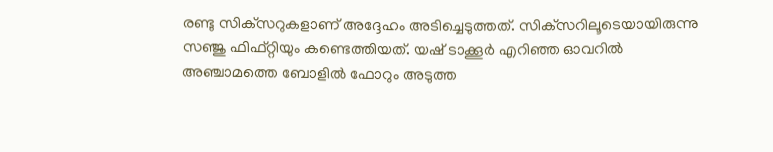രണ്ടു സിക്‌സറുകളാണ് അദ്ദേഹം അടിച്ചെടുത്തത്. സിക്‌സറിലൂടെയായിരുന്നു സഞ്ജു ഫിഫ്റ്റിയും കണ്ടെത്തിയത്. യഷ് ടാക്കൂര്‍ എറിഞ്ഞ ഓവറില്‍ അഞ്ചാമത്തെ ബോളില്‍ ഫോറും അടുത്ത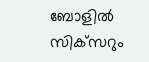ബോളില്‍ സിക്‌സറും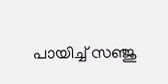പായിച്ച് സഞ്ജു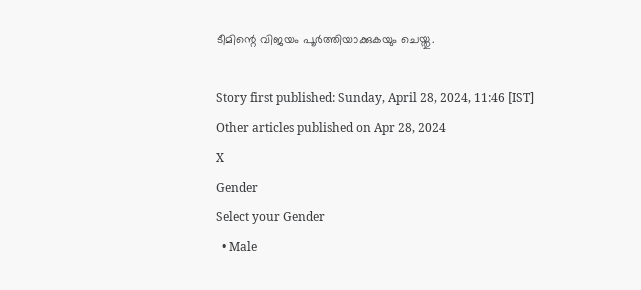ടീമിന്റെ വിജയം പൂര്‍ത്തിയാക്കുകയും ചെയ്തു.

Story first published: Sunday, April 28, 2024, 11:46 [IST]
Other articles published on Apr 28, 2024
X
Gender
Select your Gender
  • Male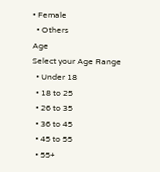• Female
  • Others
Age
Select your Age Range
  • Under 18
  • 18 to 25
  • 26 to 35
  • 36 to 45
  • 45 to 55
  • 55+